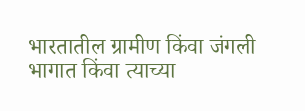भारतातील ग्रामीण किंवा जंगली भागात किंवा त्याच्या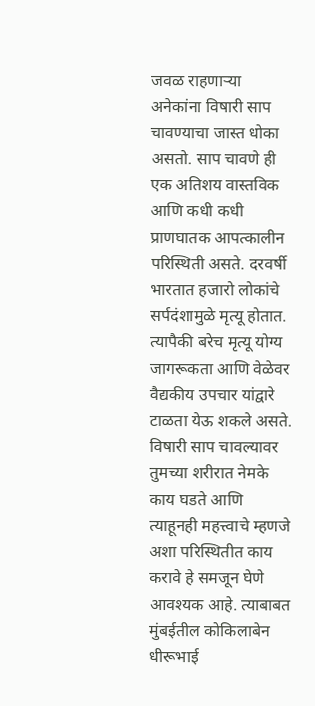जवळ राहणाऱ्या अनेकांना विषारी साप चावण्याचा जास्त धोका असतो. साप चावणे ही एक अतिशय वास्तविक आणि कधी कधी प्राणघातक आपत्कालीन परिस्थिती असते. दरवर्षी भारतात हजारो लोकांचे सर्पदंशामुळे मृत्यू होतात. त्यापैकी बरेच मृत्यू योग्य जागरूकता आणि वेळेवर वैद्यकीय उपचार यांद्वारे टाळता येऊ शकले असते. विषारी साप चावल्यावर तुमच्या शरीरात नेमके काय घडते आणि त्याहूनही महत्त्वाचे म्हणजे अशा परिस्थितीत काय करावे हे समजून घेणे आवश्यक आहे. त्याबाबत मुंबईतील कोकिलाबेन धीरूभाई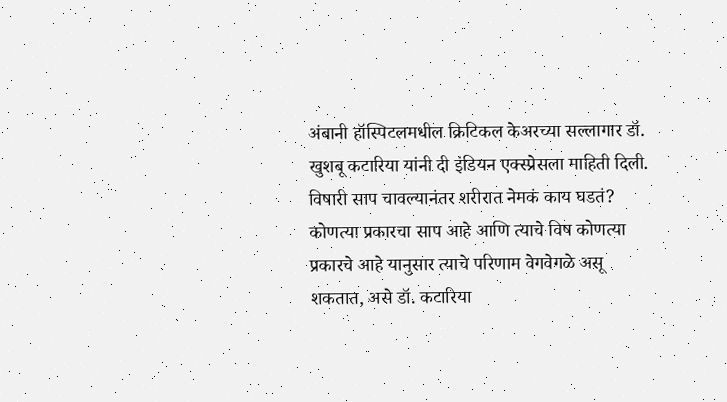अंबानी हॉस्पिटलमधील क्रिटिकल केअरच्या सल्लागार डॉ. खुशबू कटारिया यांनी दी इंडियन एक्स्प्रेसला माहिती दिली.
विषारी साप चावल्यानंतर शरीरात नेमकं काय घडतं?
कोणत्या प्रकारचा साप आहे आणि त्याचे विष कोणत्या प्रकारचे आहे यानुसार त्याचे परिणाम वेगवेगळे असू शकतात, असे डॉ. कटारिया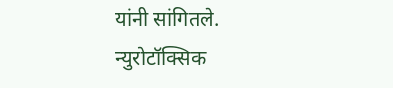यांनी सांगितले.
न्युरोटॉक्सिक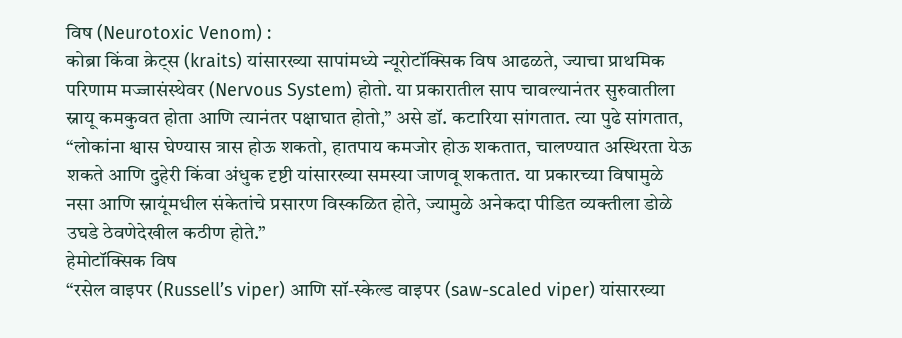विष (Neurotoxic Venom) :
कोब्रा किंवा क्रेट्स (kraits) यांसारख्या सापांमध्ये न्यूरोटॉक्सिक विष आढळते, ज्याचा प्राथमिक परिणाम मज्जासंस्थेवर (Nervous System) होतो. या प्रकारातील साप चावल्यानंतर सुरुवातीला स्नायू कमकुवत होता आणि त्यानंतर पक्षाघात होतो,” असे डॉ. कटारिया सांगतात. त्या पुढे सांगतात, “लोकांना श्वास घेण्यास त्रास होऊ शकतो, हातपाय कमजोर होऊ शकतात, चालण्यात अस्थिरता येऊ शकते आणि दुहेरी किंवा अंधुक दृष्टी यांसारख्या समस्या जाणवू शकतात. या प्रकारच्या विषामुळे नसा आणि स्नायूंमधील संकेतांचे प्रसारण विस्कळित होते, ज्यामुळे अनेकदा पीडित व्यक्तीला डोळे उघडे ठेवणेदेखील कठीण होते.”
हेमोटॉक्सिक विष
“रसेल वाइपर (Russell’s viper) आणि सॉ-स्केल्ड वाइपर (saw-scaled viper) यांसारख्या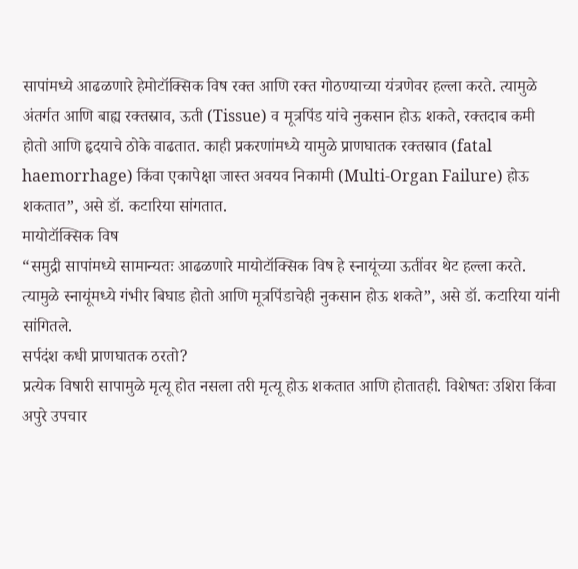सापांमध्ये आढळणारे हेमोटॉक्सिक विष रक्त आणि रक्त गोठण्याच्या यंत्रणेवर हल्ला करते. त्यामुळे अंतर्गत आणि बाह्य रक्तस्राव, ऊती (Tissue) व मूत्रपिंड यांचे नुकसान होऊ शकते, रक्तदाब कमी होतो आणि हृदयाचे ठोके वाढतात. काही प्रकरणांमध्ये यामुळे प्राणघातक रक्तस्राव (fatal haemorrhage) किंवा एकापेक्षा जास्त अवयव निकामी (Multi-Organ Failure) होऊ शकतात”, असे डॉ. कटारिया सांगतात.
मायोटॉक्सिक विष
“समुद्री सापांमध्ये सामान्यतः आढळणारे मायोटॉक्सिक विष हे स्नायूंच्या ऊतींवर थेट हल्ला करते. त्यामुळे स्नायूंमध्ये गंभीर बिघाड होतो आणि मूत्रपिंडाचेही नुकसान होऊ शकते”, असे डॉ. कटारिया यांनी सांगितले.
सर्पदंश कधी प्राणघातक ठरतो?
प्रत्येक विषारी सापामुळे मृत्यू होत नसला तरी मृत्यू होऊ शकतात आणि होतातही. विशेषतः उशिरा किंवा अपुरे उपचार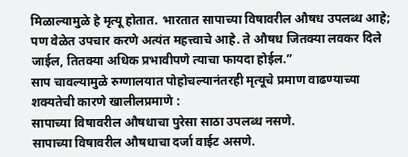मिळाल्यामुळे हे मृत्यू होतात. भारतात सापाच्या विषावरील औषध उपलब्ध आहे; पण वेळेत उपचार करणे अत्यंत महत्त्वाचे आहे. ते औषध जितक्या लवकर दिले जाईल, तितक्या अधिक प्रभावीपणे त्याचा फायदा होईल.”
साप चावल्यामुळे रुग्णालयात पोहोचल्यानंतरही मृत्यूचे प्रमाण वाढण्याच्या शक्यतेची कारणे खालीलप्रमाणे :
सापाच्या विषावरील औषधाचा पुरेसा साठा उपलब्ध नसणे.
सापाच्या विषावरील औषधाचा दर्जा वाईट असणे.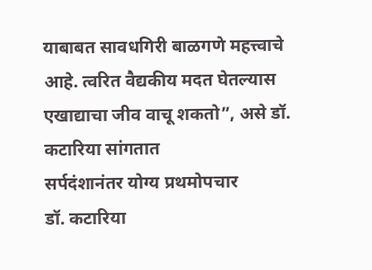याबाबत सावधगिरी बाळगणे महत्त्वाचे आहे. त्वरित वैद्यकीय मदत घेतल्यास एखाद्याचा जीव वाचू शकतो”, असे डॉ. कटारिया सांगतात
सर्पदंशानंतर योग्य प्रथमोपचार
डॉ. कटारिया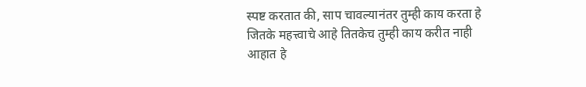स्पष्ट करतात की, साप चावल्यानंतर तुम्ही काय करता हे जितके महत्त्वाचे आहे तितकेच तुम्ही काय करीत नाही आहात हे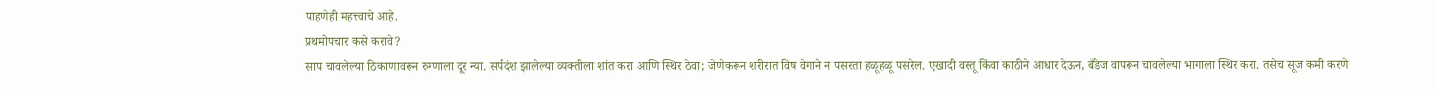पाहणेही महत्त्वाचे आहे.
प्रथमोपचार कसे करावे?
साप चावलेल्या ठिकाणावरून रुग्णाला दूर न्या. सर्पदंश झालेल्या व्यक्तीला शांत करा आणि स्थिर ठेवा; जेणेकरून शरीरात विष वेगाने न पसरता हळूहळू पसरेल. एखादी वस्तू किंवा काठीने आधार देऊन, बँडेज वापरून चावलेल्या भागाला स्थिर करा. तसेच सूज कमी करणे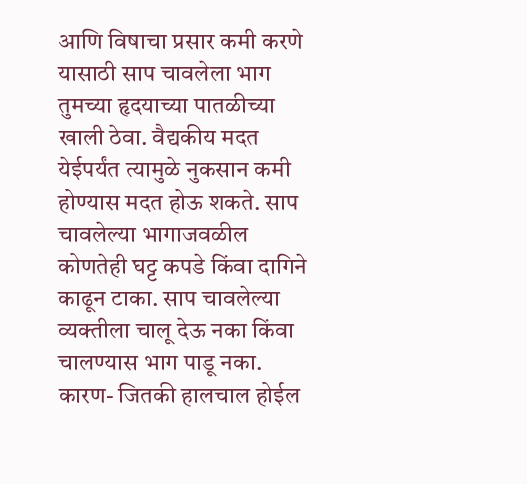आणि विषाचा प्रसार कमी करणे यासाठी साप चावलेला भाग तुमच्या हृदयाच्या पातळीच्या खाली ठेवा. वैद्यकीय मदत येईपर्यंत त्यामुळे नुकसान कमी होण्यास मदत होऊ शकते. साप चावलेल्या भागाजवळील कोणतेही घट्ट कपडे किंवा दागिने काढून टाका. साप चावलेल्या व्यक्तीला चालू देऊ नका किंवा चालण्यास भाग पाडू नका. कारण- जितकी हालचाल होईल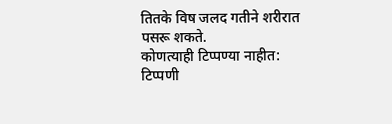तितके विष जलद गतीने शरीरात पसरू शकते.
कोणत्याही टिप्पण्या नाहीत:
टिप्पणी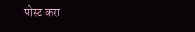पोस्ट करा